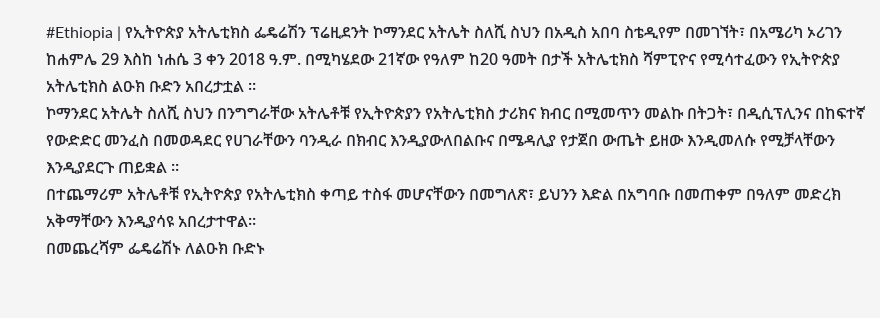#Ethiopia | የኢትዮጵያ አትሌቲክስ ፌዴሬሽን ፕሬዚደንት ኮማንደር አትሌት ስለሺ ስህን በአዲስ አበባ ስቴዲየም በመገኘት፣ በአሜሪካ ኦሪገን ከሐምሌ 29 እስከ ነሐሴ 3 ቀን 2018 ዓ.ም. በሚካሄደው 21ኛው የዓለም ከ20 ዓመት በታች አትሌቲክስ ሻምፒዮና የሚሳተፈውን የኢትዮጵያ አትሌቲክስ ልዑክ ቡድን አበረታቷል ።
ኮማንደር አትሌት ስለሺ ስህን በንግግራቸው አትሌቶቹ የኢትዮጵያን የአትሌቲክስ ታሪክና ክብር በሚመጥን መልኩ በትጋት፣ በዲሲፕሊንና በከፍተኛ የውድድር መንፈስ በመወዳደር የሀገራቸውን ባንዲራ በክብር እንዲያውለበልቡና በሜዳሊያ የታጀበ ውጤት ይዘው እንዲመለሱ የሚቻላቸውን እንዲያደርጉ ጠይቋል ።
በተጨማሪም አትሌቶቹ የኢትዮጵያ የአትሌቲክስ ቀጣይ ተስፋ መሆናቸውን በመግለጽ፣ ይህንን እድል በአግባቡ በመጠቀም በዓለም መድረክ አቅማቸውን እንዲያሳዩ አበረታተዋል።
በመጨረሻም ፌዴሬሽኑ ለልዑክ ቡድኑ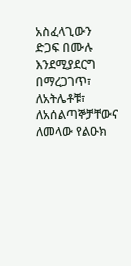አስፈላጊውን ድጋፍ በሙሉ እንደሚያደርግ በማረጋገጥ፣ ለአትሌቶቹ፣ ለአሰልጣኞቻቸውና ለመላው የልዑክ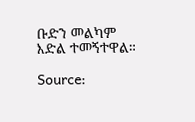ቡድን መልካም እድል ተመኝተዋል።

Source: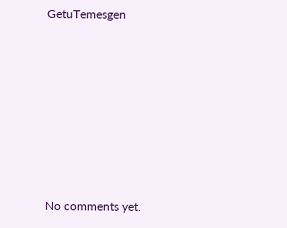GetuTemesgen









No comments yet.